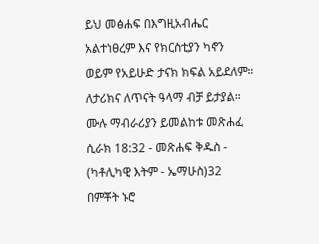ይህ መፅሐፍ በእግዚአብሔር አልተነፀረም እና የክርስቲያን ካኖን ወይም የአይሁድ ታናክ ክፍል አይደለም። ለታሪክና ለጥናት ዓላማ ብቻ ይታያል። ሙሉ ማብራሪያን ይመልከቱ መጽሐፈ ሲራክ 18:32 - መጽሐፍ ቅዱስ - (ካቶሊካዊ እትም - ኤማሁስ)32 በምቾት ኑሮ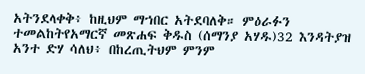አትንደላቀቅ፥ ከዚህም ማኀበር አትደባለቅ። ምዕራፉን ተመልከትየአማርኛ መጽሐፍ ቅዱስ (ሰማንያ አሃዱ)32 እንዳትያዝ አንተ ድሃ ሳለህ፥ በከረጢትህም ምንም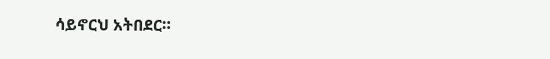ሳይኖርህ አትበደር።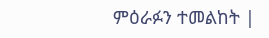ምዕራፉን ተመልከት |